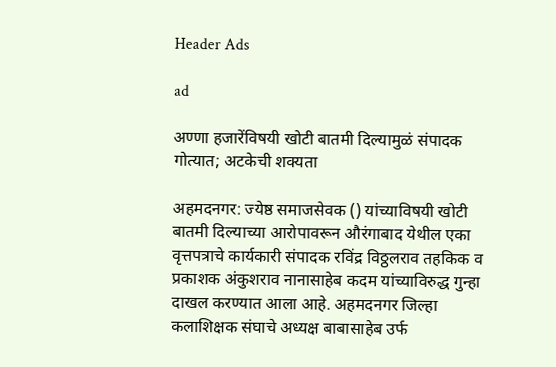Header Ads

ad

अण्णा हजारेंविषयी खोटी बातमी दिल्यामुळं संपादक गोत्यात; अटकेची शक्यता

अहमदनगर: ज्येष्ठ समाजसेवक () यांच्याविषयी खोटी बातमी दिल्याच्या आरोपावरून औरंगाबाद येथील एका वृत्तपत्राचे कार्यकारी संपादक रविंद्र विठ्ठलराव तहकिक व प्रकाशक अंकुशराव नानासाहेब कदम यांच्याविरुद्ध गुन्हा दाखल करण्यात आला आहे. अहमदनगर जिल्हा कलाशिक्षक संघाचे अध्यक्ष बाबासाहेब उर्फ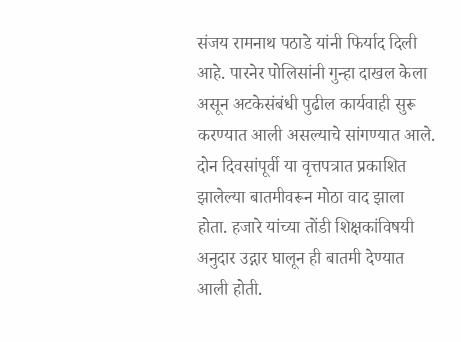संजय रामनाथ पठाडे यांनी फिर्याद दिली आहे. पारनेर पोलिसांनी गुन्हा दाखल केला असून अटकेसंबंधी पुढील कार्यवाही सुरू करण्यात आली असल्याचे सांगण्यात आले. दोन दिवसांपूर्वी या वृत्तपत्रात प्रकाशित झालेल्या बातमीवरून मोठा वाद झाला होता. हजारे यांच्या तोंडी शिक्षकांविषयी अनुदार उद्गार घालून ही बातमी देण्यात आली होती.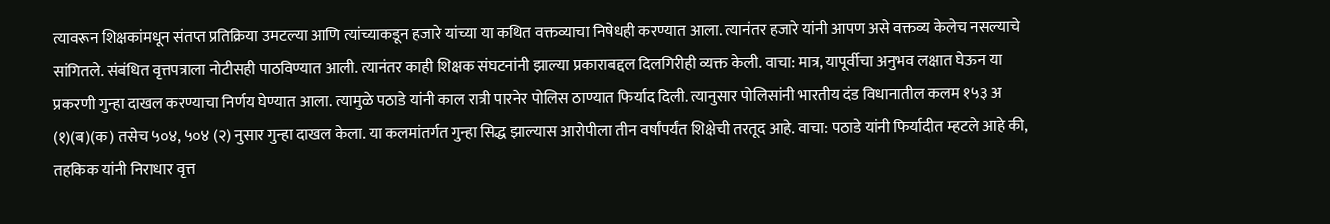त्यावरून शिक्षकांमधून संतप्त प्रतिक्रिया उमटल्या आणि त्यांच्याकडून हजारे यांच्या या कथित वक्तव्याचा निषेधही करण्यात आला. त्यानंतर हजारे यांनी आपण असे वक्तव्य केलेच नसल्याचे सांगितले. संबंधित वृत्तपत्राला नोटीसही पाठविण्यात आली. त्यानंतर काही शिक्षक संघटनांनी झाल्या प्रकाराबद्दल दिलगिरीही व्यक्त केली. वाचा: मात्र, यापूर्वीचा अनुभव लक्षात घेऊन या प्रकरणी गुन्हा दाखल करण्याचा निर्णय घेण्यात आला. त्यामुळे पठाडे यांनी काल रात्री पारनेर पोलिस ठाण्यात फिर्याद दिली. त्यानुसार पोलिसांनी भारतीय दंड विधानातील कलम १५३ अ (१)(ब)(क) तसेच ५०४, ५०४ (२) नुसार गुन्हा दाखल केला. या कलमांतर्गत गुन्हा सिद्ध झाल्यास आरोपीला तीन वर्षांपर्यंत शिक्षेची तरतूद आहे. वाचा: पठाडे यांनी फिर्यादीत म्हटले आहे की, तहकिक यांनी निराधार वृत्त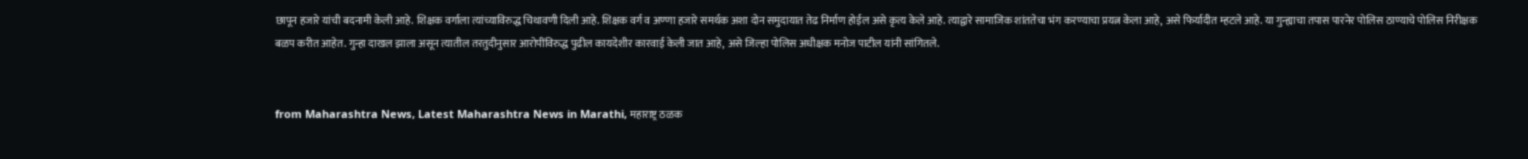छापून हजारे यांची बदनामी केली आहे. शिक्षक वर्गाला त्यांच्याविरुद्ध चिथावणी दिली आहे. शिक्षक वर्ग व अण्णा हजारे समर्थक अशा दोन समुदायात तेढ निर्माण होईल असे कृत्य केले आहे. त्याद्वारे सामाजिक शांततेचा भंग करण्याचा प्रयत्न केला आहे, असे फिर्यादीत म्हटले आहे. या गुन्ह्याचा तपास पारनेर पोलिस ठाण्याचे पोलिस निरीक्षक बळप करीत आहेत. गुन्हा दाखल झाला असून त्यातील तरतुदीनुसार आरोपींविरुद्ध पुढील कायदेशीर कारवाई केली जात आहे, असे जिल्हा पोलिस अधीक्षक मनोज पाटील यांनी सांगितले.


from Maharashtra News, Latest Maharashtra News in Marathi, महाराष्ट्र ठळक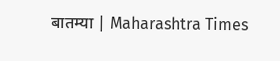बातम्या | Maharashtra Times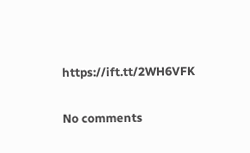https://ift.tt/2WH6VFK

No comments